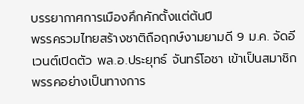บรรยากาศการเมืองคึกคักตั้งแต่ต้นปี
พรรครวมไทยสร้างชาติถือฤกษ์งามยามดี 9 ม.ค. จัดอีเวนต์เปิดตัว พล.อ.ประยุทธ์ จันทร์โอชา เข้าเป็นสมาชิกพรรคอย่างเป็นทางการ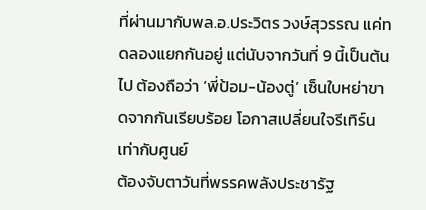ที่ผ่านมากับพล.อ.ประวิตร วงษ์สุวรรณ แค่ทดลองแยกกันอยู่ แต่นับจากวันที่ 9 นี้เป็นต้นไป ต้องถือว่า ‘พี่ป้อม-น้องตู่’ เซ็นใบหย่าขาดจากกันเรียบร้อย โอกาสเปลี่ยนใจรีเทิร์นเท่ากับศูนย์
ต้องจับตาวันที่พรรคพลังประชารัฐ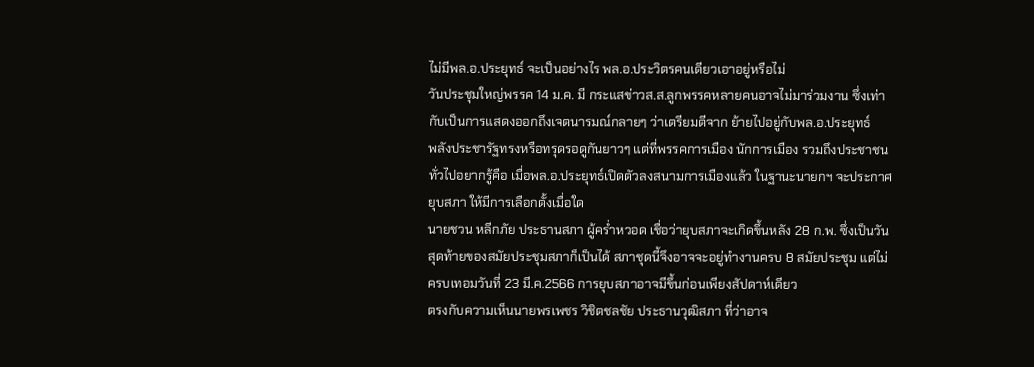ไม่มีพล.อ.ประยุทธ์ จะเป็นอย่างไร พล.อ.ประวิตรคนเดียวเอาอยู่หรือไม่
วันประชุมใหญ่พรรค 14 ม.ค. มี กระแสข่าวส.ส.ลูกพรรคหลายคนอาจไม่มาร่วมงาน ซึ่งเท่ากับเป็นการแสดงออกถึงเจตนารมณ์กลายๆ ว่าเตรียมตีจาก ย้ายไปอยู่กับพล.อ.ประยุทธ์
พลังประชารัฐทรงหรือทรุดรอดูกันยาวๆ แต่ที่พรรคการเมือง นักการเมือง รวมถึงประชาชนทั่วไปอยากรู้คือ เมื่อพล.อ.ประยุทธ์เปิดตัวลงสนามการเมืองแล้ว ในฐานะนายกฯ จะประกาศยุบสภา ให้มีการเลือกตั้งเมื่อใด
นายชวน หลีกภัย ประธานสภา ผู้คร่ำหวอด เชื่อว่ายุบสภาจะเกิดขึ้นหลัง 28 ก.พ. ซึ่งเป็นวันสุดท้ายของสมัยประชุมสภาก็เป็นได้ สภาชุดนี้จึงอาจจะอยู่ทำงานครบ 8 สมัยประชุม แต่ไม่ครบเทอมวันที่ 23 มี.ค.2566 การยุบสภาอาจมีขึ้นก่อนเพียงสัปดาห์เดียว
ตรงกับความเห็นนายพรเพชร วิชิตชลชัย ประธานวุฒิสภา ที่ว่าอาจ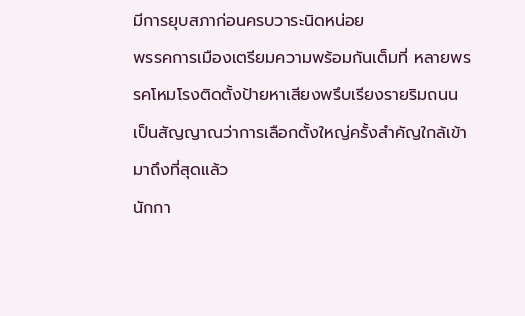มีการยุบสภาก่อนครบวาระนิดหน่อย
พรรคการเมืองเตรียมความพร้อมกันเต็มที่ หลายพรรคโหมโรงติดตั้งป้ายหาเสียงพรึบเรียงรายริมถนน เป็นสัญญาณว่าการเลือกตั้งใหญ่ครั้งสำคัญใกล้เข้ามาถึงที่สุดแล้ว
นักกา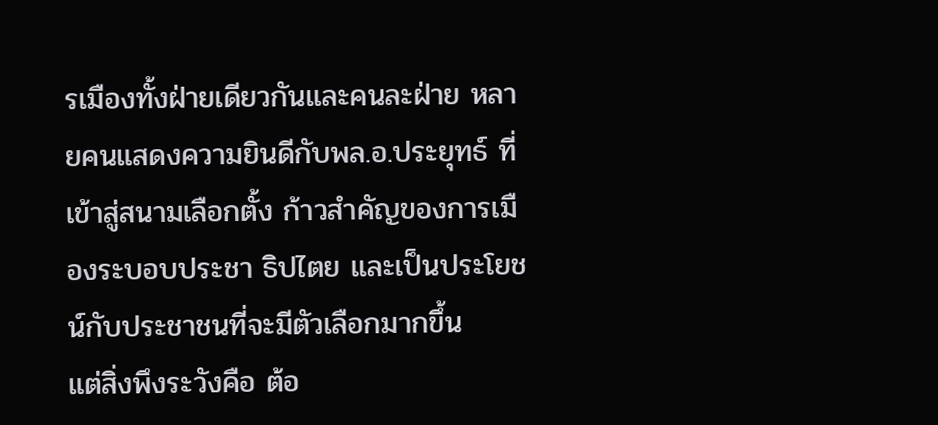รเมืองทั้งฝ่ายเดียวกันและคนละฝ่าย หลายคนแสดงความยินดีกับพล.อ.ประยุทธ์ ที่เข้าสู่สนามเลือกตั้ง ก้าวสำคัญของการเมืองระบอบประชา ธิปไตย และเป็นประโยชน์กับประชาชนที่จะมีตัวเลือกมากขึ้น
แต่สิ่งพึงระวังคือ ต้อ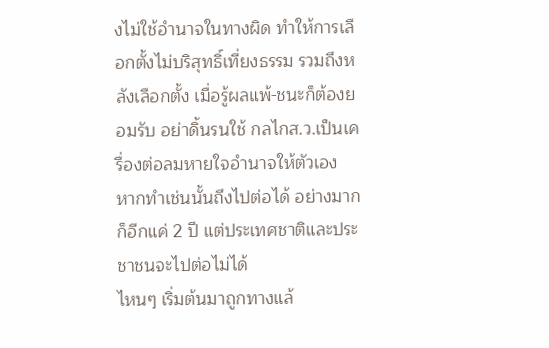งไม่ใช้อำนาจในทางผิด ทำให้การเลือกตั้งไม่บริสุทธิ์เที่ยงธรรม รวมถึงหลังเลือกตั้ง เมื่อรู้ผลแพ้-ชนะก็ต้องยอมรับ อย่าดิ้นรนใช้ กลไกส.ว.เป็นเครื่องต่อลมหายใจอำนาจให้ตัวเอง
หากทำเช่นนั้นถึงไปต่อได้ อย่างมากก็อีกแค่ 2 ปี แต่ประเทศชาติและประชาชนจะไปต่อไม่ได้
ไหนๆ เริ่มต้นมาถูกทางแล้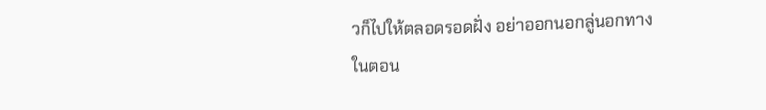วก็ไปให้ตลอดรอดฝั่ง อย่าออกนอกลู่นอกทางในตอน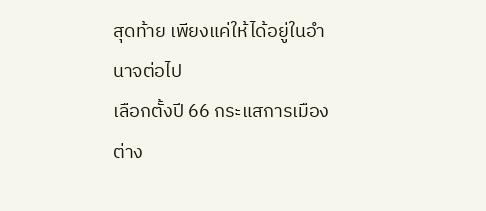สุดท้าย เพียงแค่ให้ได้อยู่ในอำนาจต่อไป
เลือกตั้งปี 66 กระแสการเมืองต่าง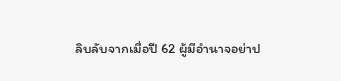ลิบลับจากเมื่อปี 62 ผู้มีอำนาจอย่าป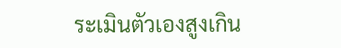ระเมินตัวเองสูงเกิน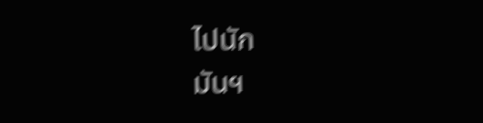ไปนัก
มันฯ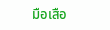มือเสือ